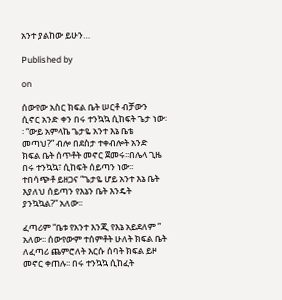አንተ ያልከው ይሁን…

Published by

on

ሰውየው አስር ክፍል ቤት ሠርቶ ብቻውን ሲኖር አንድ ቀን በሩ ተንኳኳ ሲከፍት ጌታ ነው፡፡ “ውይ አምላኬ ጌታዬ አንተ እኔ ቤቴ መጣህ?” ብሎ በደስታ ተቀብሎት አንድ ክፍል ቤት ሰጥቶት መኖር ጀመሩ፡፡በሌላ ጊዜ በሩ ተንኳኳ፣ ሲከፍት ሰይጣን ነው፡፡ ተበሳጭቶ ይዘጋና “ጌታዬ ሆይ አንተ እኔ ቤት እያለህ ሰይጣን የእኔን ቤት እንዴት ያንኳኳል?” አለው፡፡

ፈጣሪም “ቤቱ የአንተ እንጂ የእኔ አይደለም ” አለው፡፡ ሰውየውም ተሰምቶት ሁለት ክፍል ቤት ለፈጣሪ ጨምሮለት እርሱ ሰባት ክፍል ይዞ መኖር ቀጠሉ፡፡ በሩ ተንኳኳ ሲከፈት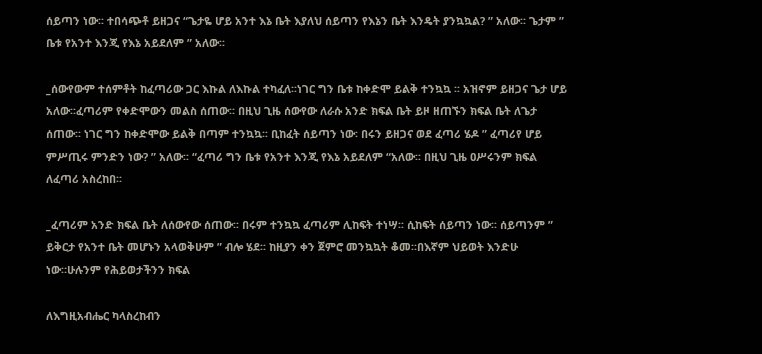ሰይጣን ነው፡፡ ተበሳጭቶ ይዘጋና “ጌታዬ ሆይ አንተ እኔ ቤት እያለህ ሰይጣን የእኔን ቤት እንዴት ያንኳኳል? ” አለው፡፡ ጌታም ” ቤቱ የአንተ እንጂ የእኔ አይደለም ” አለው፡፡

_ሰውየውም ተሰምቶት ከፈጣሪው ጋር እኩል ለእኩል ተካፈለ፡፡ነገር ግን ቤቱ ከቀድሞ ይልቅ ተንኳኳ ፡፡ አዝኖም ይዘጋና ጌታ ሆይ አለው፡፡ፈጣሪም የቀድሞውን መልስ ሰጠው፡፡ በዚህ ጊዜ ሰውየው ለራሱ አንድ ክፍል ቤት ይዞ ዘጠኙን ክፍል ቤት ለጌታ ሰጠው፡፡ ነገር ግን ከቀድሞው ይልቅ በጣም ተንኳኳ፡፡ ቢከፈት ሰይጣን ነው፡ በሩን ይዘጋና ወደ ፈጣሪ ሄዶ ” ፈጣሪየ ሆይ ምሥጢሩ ምንድን ነው? ” አለው፡፡ “ፈጣሪ ግን ቤቱ የአንተ እንጂ የእኔ አይደለም “አለው፡፡ በዚህ ጊዜ ዐሥሩንም ክፍል ለፈጣሪ አስረከበ፡፡

_ፈጣሪም አንድ ክፍል ቤት ለሰውየው ሰጠው፡፡ በሩም ተንኳኳ ፈጣሪም ሊከፍት ተነሣ፡፡ ሲከፍት ሰይጣን ነው፡፡ ሰይጣንም ” ይቅርታ የአንተ ቤት መሆኑን አላወቅሁም ” ብሎ ሄደ፡፡ ከዚያን ቀን ጀምሮ መንኳኳት ቆመ፡፡በእኛም ህይወት እንድሁ ነው።ሁሉንም የሕይወታችንን ክፍል

ለእግዚአብሔር ካላስረከብን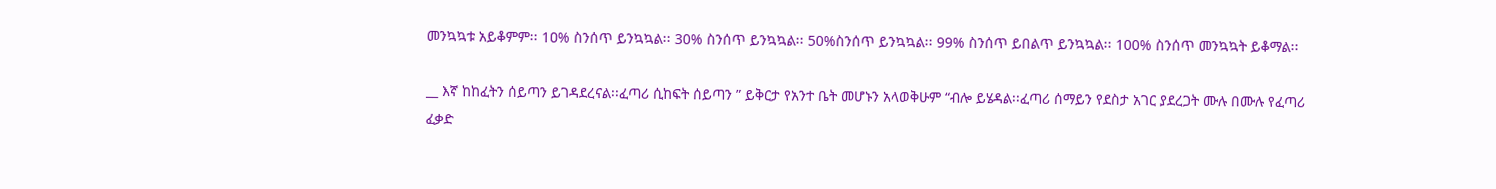መንኳኳቱ አይቆምም፡፡ 1ዐ% ስንሰጥ ይንኳኳል፡፡ 30% ስንሰጥ ይንኳኳል፡፡ 50%ስንሰጥ ይንኳኳል፡፡ 99% ስንሰጥ ይበልጥ ይንኳኳል፡፡ 100% ስንሰጥ መንኳኳት ይቆማል፡፡

__ እኛ ከከፈትን ሰይጣን ይገዳደረናል፡፡ፈጣሪ ሲከፍት ሰይጣን ” ይቅርታ የአንተ ቤት መሆኑን አላወቅሁም “ብሎ ይሄዳል፡፡ፈጣሪ ሰማይን የደስታ አገር ያደረጋት ሙሉ በሙሉ የፈጣሪ ፈቃድ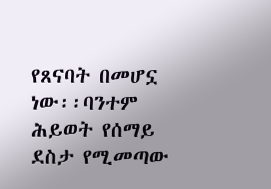የጸናባት በመሆኗ ነው፡፡ባንተም ሕይወት የሰማይ ደስታ የሚመጣው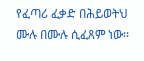የፈጣሪ ፈቃድ በሕይወትህ ሙሉ በሙሉ ሲፈጸም ነው፡፡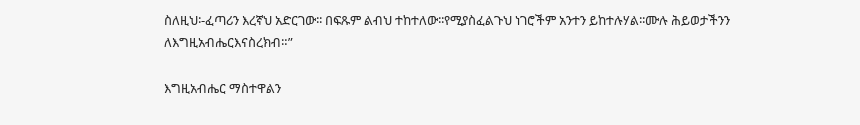ስለዚህ፡-ፈጣሪን እረኛህ አድርገው፡፡ በፍጹም ልብህ ተከተለው፡፡የሚያስፈልጉህ ነገሮችም አንተን ይከተሉሃል፡፡ሙሉ ሕይወታችንን ለእግዚአብሔርእናስረክብ።”

እግዚአብሔር ማስተዋልን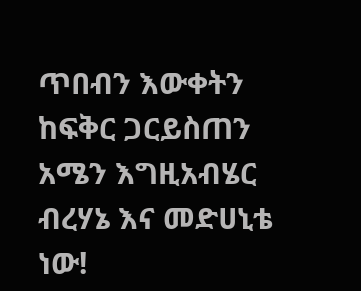ጥበብን እውቀትን ከፍቅር ጋርይስጠን አሜን እግዚአብሄር ብረሃኔ እና መድሀኒቴ ነው!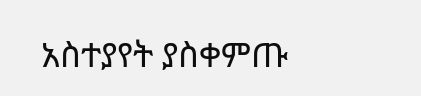አስተያየት ያስቀምጡ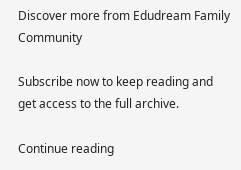Discover more from Edudream Family Community

Subscribe now to keep reading and get access to the full archive.

Continue reading